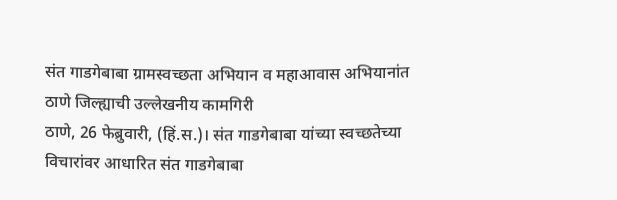संत गाडगेबाबा ग्रामस्वच्छता अभियान व महाआवास अभियानांत ठाणे जिल्ह्याची उल्लेखनीय कामगिरी
ठाणे, 26 फेब्रुवारी, (हिं.स.)। संत गाडगेबाबा यांच्या स्वच्छतेच्या विचारांवर आधारित संत गाडगेबाबा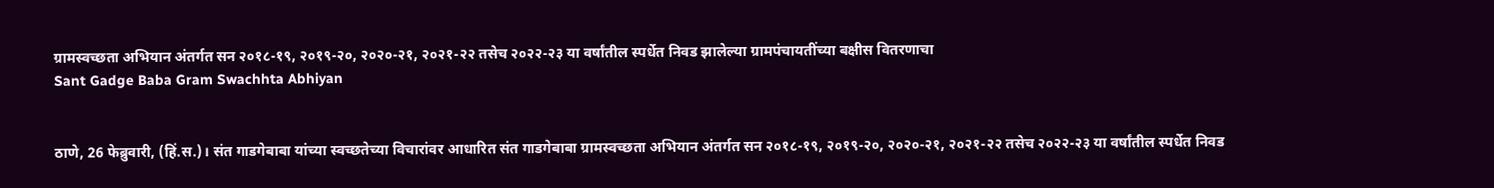ग्रामस्वच्छता अभियान अंतर्गत सन २०१८-१९, २०१९-२०, २०२०-२१, २०२१-२२ तसेच २०२२-२३ या वर्षांतील स्पर्धेत निवड झालेल्या ग्रामपंचायतींच्या बक्षीस वितरणाचा
Sant Gadge Baba Gram Swachhta Abhiyan


ठाणे, 26 फेब्रुवारी, (हिं.स.)। संत गाडगेबाबा यांच्या स्वच्छतेच्या विचारांवर आधारित संत गाडगेबाबा ग्रामस्वच्छता अभियान अंतर्गत सन २०१८-१९, २०१९-२०, २०२०-२१, २०२१-२२ तसेच २०२२-२३ या वर्षांतील स्पर्धेत निवड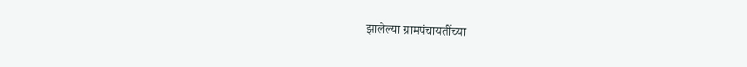झालेल्या ग्रामपंचायतींच्या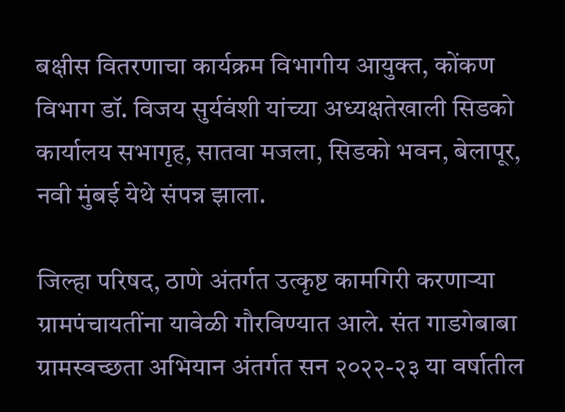बक्षीस वितरणाचा कार्यक्रम विभागीय आयुक्त, कोंकण विभाग डॉ. विजय सुर्यवंशी यांच्या अध्यक्षतेखाली सिडको कार्यालय सभागृह, सातवा मजला, सिडको भवन, बेलापूर, नवी मुंबई येथे संपन्न झाला.

जिल्हा परिषद, ठाणे अंतर्गत उत्कृष्ट कामगिरी करणाऱ्या ग्रामपंचायतींना यावेळी गौरविण्यात आले. संत गाडगेबाबा ग्रामस्वच्छता अभियान अंतर्गत सन २०२२-२३ या वर्षातील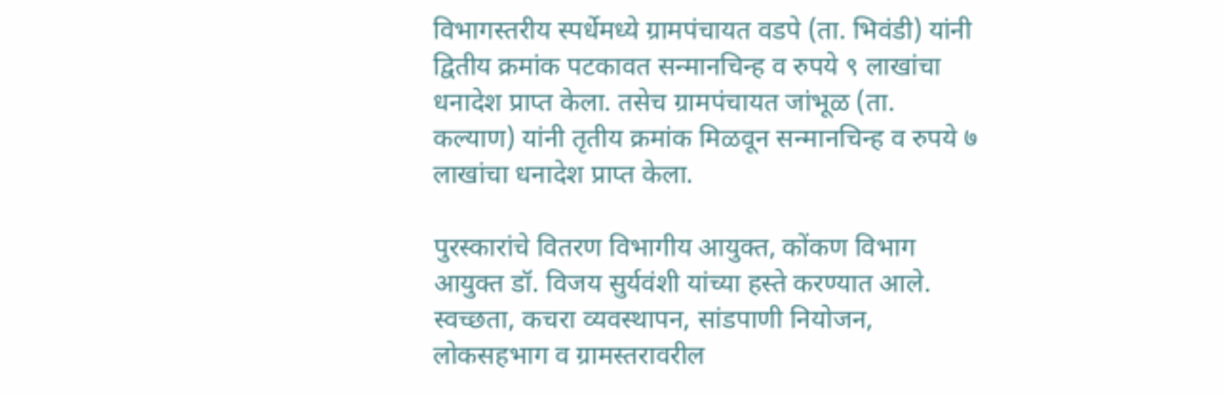विभागस्तरीय स्पर्धेमध्ये ग्रामपंचायत वडपे (ता. भिवंडी) यांनी द्वितीय क्रमांक पटकावत सन्मानचिन्ह व रुपये ९ लाखांचा धनादेश प्राप्त केला. तसेच ग्रामपंचायत जांभूळ (ता. कल्याण) यांनी तृतीय क्रमांक मिळवून सन्मानचिन्ह व रुपये ७ लाखांचा धनादेश प्राप्त केला.

पुरस्कारांचे वितरण विभागीय आयुक्त, कोंकण विभाग आयुक्त डॉ. विजय सुर्यवंशी यांच्या हस्ते करण्यात आले. स्वच्छता, कचरा व्यवस्थापन, सांडपाणी नियोजन, लोकसहभाग व ग्रामस्तरावरील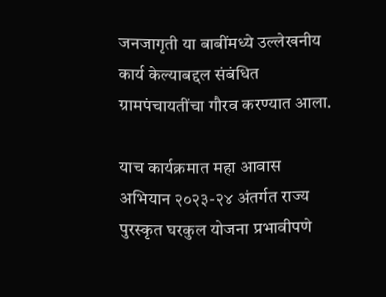जनजागृती या बाबींमध्ये उल्लेखनीय कार्य केल्याबद्दल संबंधित ग्रामपंचायतींचा गौरव करण्यात आला.

याच कार्यक्रमात महा आवास अभियान २०२३-२४ अंतर्गत राज्य पुरस्कृत घरकुल योजना प्रभावीपणे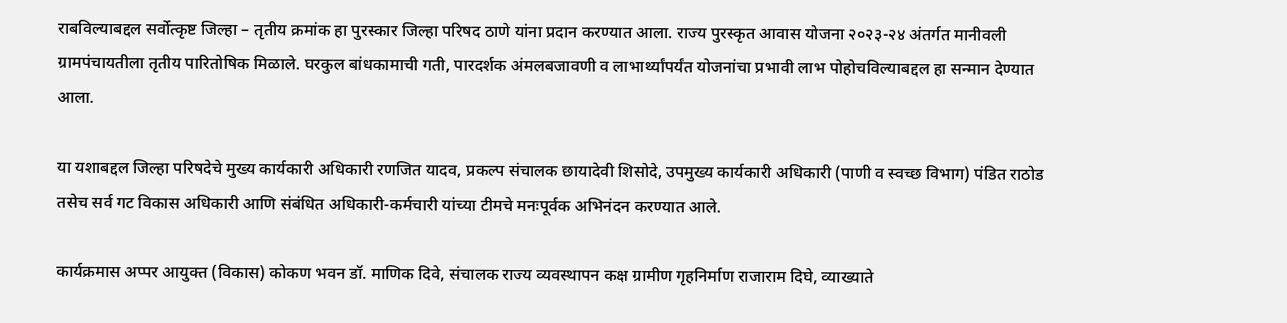राबविल्याबद्दल सर्वोत्कृष्ट जिल्हा – तृतीय क्रमांक हा पुरस्कार जिल्हा परिषद ठाणे यांना प्रदान करण्यात आला. राज्य पुरस्कृत आवास योजना २०२३-२४ अंतर्गत मानीवली ग्रामपंचायतीला तृतीय पारितोषिक मिळाले. घरकुल बांधकामाची गती, पारदर्शक अंमलबजावणी व लाभार्थ्यांपर्यंत योजनांचा प्रभावी लाभ पोहोचविल्याबद्दल हा सन्मान देण्यात आला.

या यशाबद्दल जिल्हा परिषदेचे मुख्य कार्यकारी अधिकारी रणजित यादव, प्रकल्प संचालक छायादेवी शिसोदे, उपमुख्य कार्यकारी अधिकारी (पाणी व स्वच्छ विभाग) पंडित राठोड तसेच सर्व गट विकास अधिकारी आणि संबंधित अधिकारी-कर्मचारी यांच्या टीमचे मनःपूर्वक अभिनंदन करण्यात आले.

कार्यक्रमास अप्पर आयुक्त (विकास) कोकण भवन डॉ. माणिक दिवे, संचालक राज्य व्यवस्थापन कक्ष ग्रामीण गृहनिर्माण राजाराम दिघे, व्याख्याते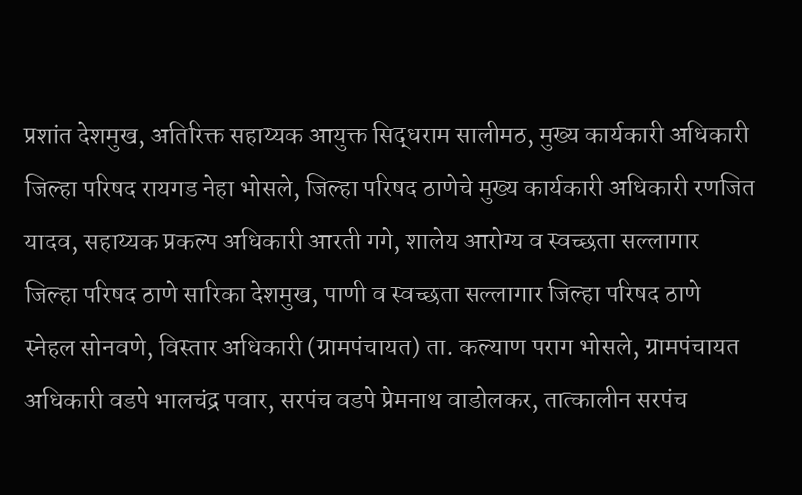प्रशांत देशमुख, अतिरिक्त सहाय्यक आयुक्त सिद्धराम सालीमठ, मुख्य कार्यकारी अधिकारी जिल्हा परिषद रायगड नेहा भोसले, जिल्हा परिषद ठाणेचे मुख्य कार्यकारी अधिकारी रणजित यादव, सहाय्यक प्रकल्प अधिकारी आरती गगे, शालेय आरोग्य व स्वच्छता सल्लागार जिल्हा परिषद ठाणे सारिका देशमुख, पाणी व स्वच्छता सल्लागार जिल्हा परिषद ठाणे स्नेहल सोनवणे, विस्तार अधिकारी (ग्रामपंचायत) ता. कल्याण पराग भोसले, ग्रामपंचायत अधिकारी वडपे भालचंद्र पवार, सरपंच वडपे प्रेमनाथ वाडोलकर, तात्कालीन सरपंच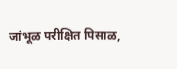जांभूळ परीक्षित पिसाळ,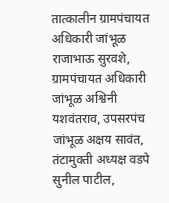तात्कालीन ग्रामपंचायत अधिकारी जांभूळ राजाभाऊ सुरवशे, ग्रामपंचायत अधिकारी जांभूळ अश्विनी यशवंतराव, उपसरपंच जांभूळ अक्षय सावंत, तंटामुक्ती अध्यक्ष वडपे सुनील पाटील,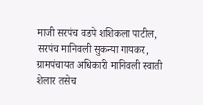माजी सरपंच वडपे शशिकला पाटील, सरपंच मानिवली सुकन्या गायकर, ग्रामपंचायत अधिकारी मानिवली स्वाती शेलार तसेच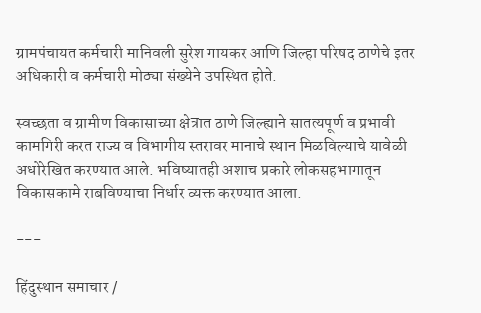ग्रामपंचायत कर्मचारी मानिवली सुरेश गायकर आणि जिल्हा परिषद ठाणेचे इतर अधिकारी व कर्मचारी मोठ्या संख्येने उपस्थित होते.

स्वच्छता व ग्रामीण विकासाच्या क्षेत्रात ठाणे जिल्ह्याने सातत्यपूर्ण व प्रभावी कामगिरी करत राज्य व विभागीय स्तरावर मानाचे स्थान मिळविल्याचे यावेळी अधोरेखित करण्यात आले. भविष्यातही अशाच प्रकारे लोकसहभागातून विकासकामे राबविण्याचा निर्धार व्यक्त करण्यात आला.

---

हिंदुस्थान समाचार /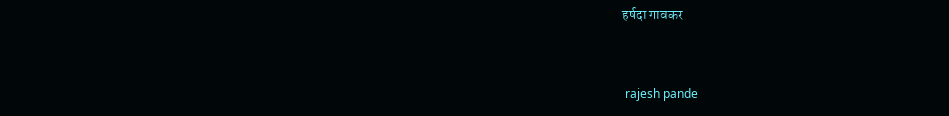हर्षदा गावकर


 rajesh pande